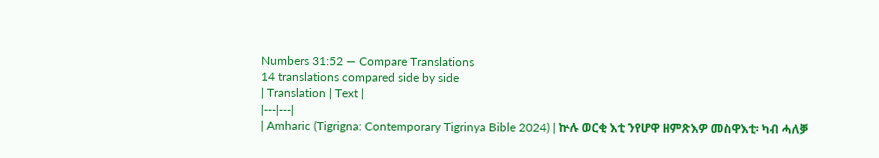Numbers 31:52 — Compare Translations
14 translations compared side by side
| Translation | Text |
|---|---|
| Amharic (Tigrigna: Contemporary Tigrinya Bible 2024) | ኵሉ ወርቂ እቲ ንየሆዋ ዘምጽእዎ መስዋእቲ፡ ካብ ሓለቓ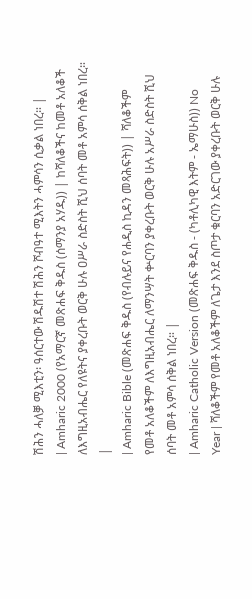ሽሕን ሓለቓ ሚእቲን፡ ዓሰርተው ሽዱሽተ ሽሕን ሾብዓተ ሚእትን ሓምሳን ሲቃል ነበረ። |
| Amharic 2000 (የአማርኛ መጽሐፍ ቅዱስ (ሰማንያ አሃዱ)) | ከሻለቆችና ከመቶ አለቆች ለእግዚአብሔር የለዩትና ያቀረቡት ወርቅ ሁሉ ዐሥራ ስድስት ሺህ ሰባት መቶ አምሳ ሰቅል ነበረ። |
| Amharic Bible (መጽሐፍ ቅዱስ (የብሉይና የሐዲስ ኪዳን መጻሕፍት)) | ሻለቆችም የመቶ አለቆችም ለእግዚአብሔር ለማንሣት ቍርባን ያቀረቡት ወርቅ ሁሉ አሥራ ስድስት ሺህ ሰባት መቶ አምሳ ሰቅል ነበረ። |
| Amharic Catholic Version (መጽሐፍ ቅዱስ - (ካቶሊካዊ እትም - ኤማሁስ)) No Year | ሻለቆችም የመቶ አለቆችም ለጌታ እንደ ስጦታ ቁርባን አድርገው ያቀረቡት ወርቅ ሁሉ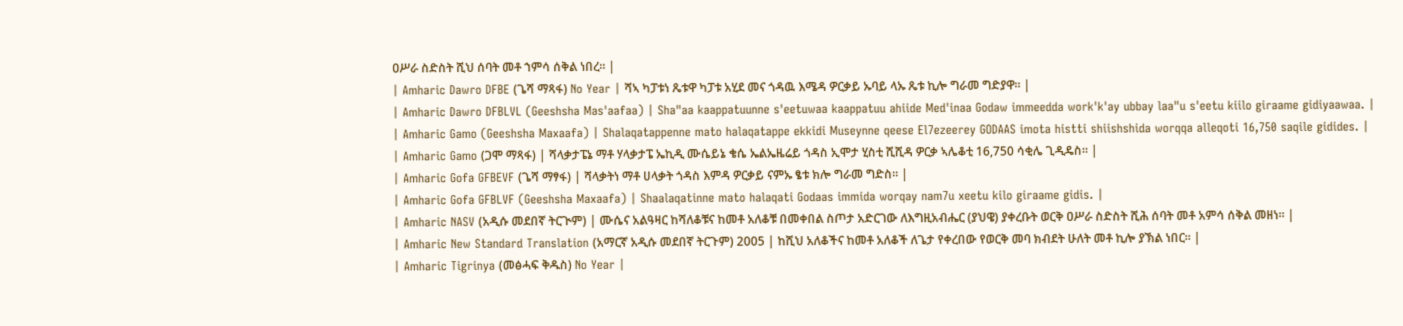ዐሥራ ስድስት ሺህ ሰባት መቶ ኀምሳ ሰቅል ነበረ። |
| Amharic Dawro DFBE (ጌሻ ማጻፋ) No Year | ሻኣ ካፓቱነ ጼቱዋ ካፓቱ አሂደ መና ጎዳዉ እሜዳ ዎርቃይ ኡባይ ላኡ ጼቱ ኪሎ ግራመ ግድያዋ። |
| Amharic Dawro DFBLVL (Geeshsha Mas'aafaa) | Sha"aa kaappatuunne s'eetuwaa kaappatuu ahiide Med'inaa Godaw immeedda work'k'ay ubbay laa"u s'eetu kiilo giraame gidiyaawaa. |
| Amharic Gamo (Geeshsha Maxaafa) | Shalaqatappenne mato halaqatappe ekkidi Museynne qeese El7ezeerey GODAAS imota histti shiishshida worqqa alleqoti 16,750 saqile gidides. |
| Amharic Gamo (ጋሞ ማጻፋ) | ሻላቃታፔኔ ማቶ ሃላቃታፔ ኤኪዲ ሙሴይኔ ቄሴ ኤልኤዜሬይ ጎዳስ ኢሞታ ሂስቲ ሺሺዳ ዎርቃ ኣሌቆቲ 16,750 ሳቂሌ ጊዲዴስ። |
| Amharic Gofa GFBEVF (ጌሻ ማፃፋ) | ሻላቃትነ ማቶ ሀላቃት ጎዳስ እምዳ ዎርቃይ ናምኡ ፄቱ ክሎ ግራመ ግድስ። |
| Amharic Gofa GFBLVF (Geeshsha Maxaafa) | Shaalaqatinne mato halaqati Godaas immida worqay nam7u xeetu kilo giraame gidis. |
| Amharic NASV (አዲሱ መደበኛ ትርጒም) | ሙሴና አልዓዛር ከሻለቆቹና ከመቶ አለቆቹ በመቀበል ስጦታ አድርገው ለእግዚአብሔር (ያህዌ) ያቀረቡት ወርቅ ዐሥራ ስድስት ሺሕ ሰባት መቶ አምሳ ሰቅል መዘነ። |
| Amharic New Standard Translation (አማርኛ አዲሱ መደበኛ ትርጉም) 2005 | ከሺህ አለቆችና ከመቶ አለቆች ለጌታ የቀረበው የወርቅ መባ ክብደት ሁለት መቶ ኪሎ ያኽል ነበር። |
| Amharic Tigrinya (መፅሓፍ ቅዱስ) No Year |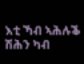እቲ ኻብ ኣሕሉቕ ሽሕን ካብ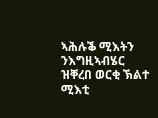ኣሕሉቕ ሚእትን ንእግዚኣብሄር ዝቐረበ ወርቂ ኽልተ ሚእቲ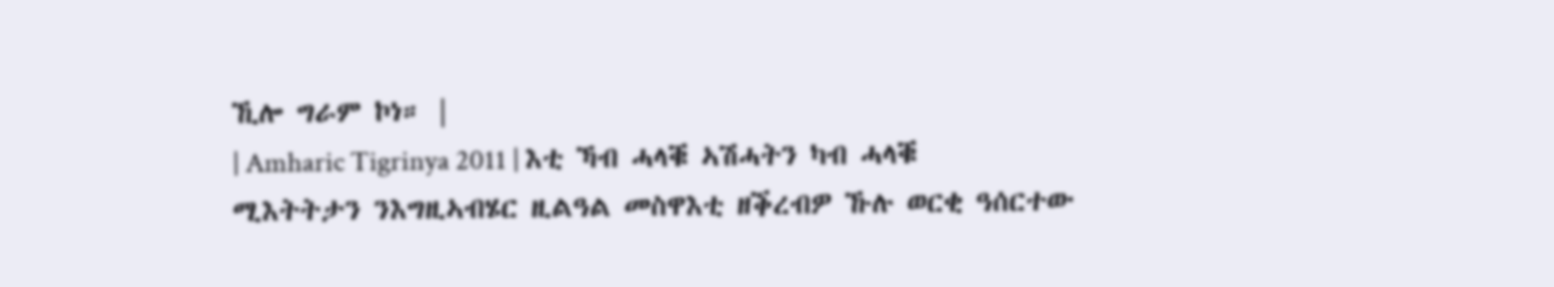ኺሎ ግራም ኮነ። |
| Amharic Tigrinya 2011 | እቲ ኻብ ሓላቑ ኣሽሓትን ካብ ሓላቑ ሚእትትታን ንእግዚኣብሄር ዚልዓል መስዋእቲ ዘቕረብዎ ኹሉ ወርቂ ዓሰርተው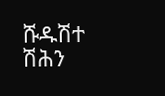ሹዱሽተ ሽሕን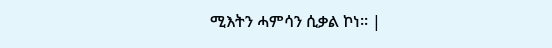ሚእትን ሓምሳን ሲቃል ኮነ። |